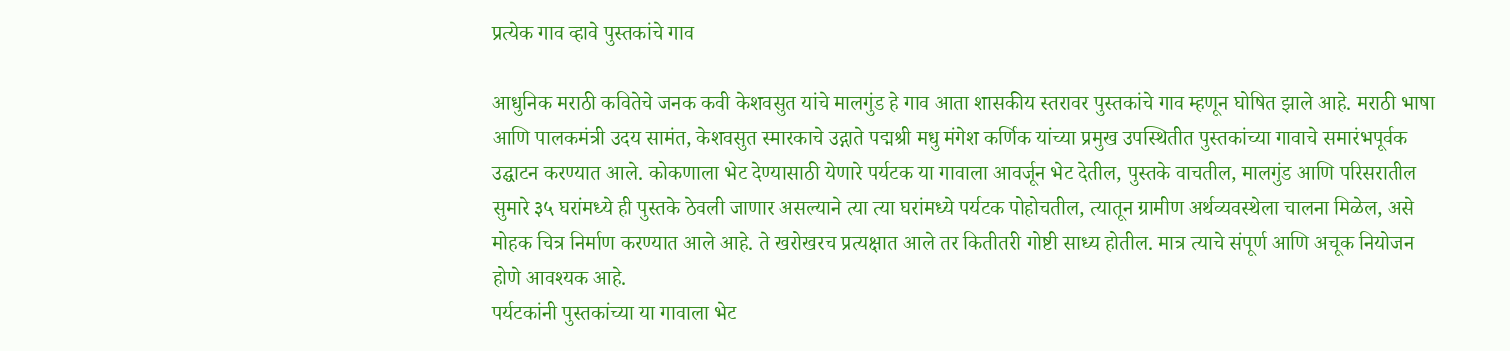प्रत्येक गाव व्हावे पुस्तकांचे गाव

आधुनिक मराठी कवितेचे जनक कवी केशवसुत यांचे मालगुंड हे गाव आता शासकीय स्तरावर पुस्तकांचे गाव म्हणून घोषित झाले आहे. मराठी भाषा आणि पालकमंत्री उदय सामंत, केशवसुत स्मारकाचे उद्गाते पद्मश्री मधु मंगेश कर्णिक यांच्या प्रमुख उपस्थितीत पुस्तकांच्या गावाचे समारंभपूर्वक उद्घाटन करण्यात आले. कोकणाला भेट देण्यासाठी येणारे पर्यटक या गावाला आवर्जून भेट देतील, पुस्तके वाचतील, मालगुंड आणि परिसरातील सुमारे ३५ घरांमध्ये ही पुस्तके ठेवली जाणार असल्याने त्या त्या घरांमध्ये पर्यटक पोहोचतील, त्यातून ग्रामीण अर्थव्यवस्थेला चालना मिळेल, असे मोहक चित्र निर्माण करण्यात आले आहे. ते खरोखरच प्रत्यक्षात आले तर कितीतरी गोष्टी साध्य होतील. मात्र त्याचे संपूर्ण आणि अचूक नियोजन होणे आवश्यक आहे.
पर्यटकांनी पुस्तकांच्या या गावाला भेट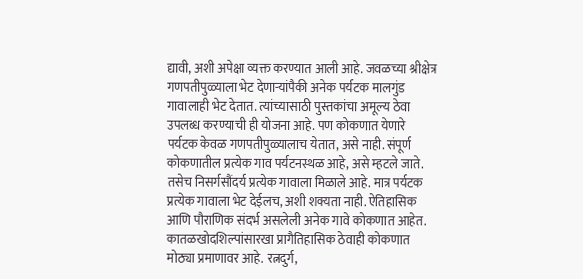द्यावी, अशी अपेक्षा व्यक्त करण्यात आली आहे. जवळच्या श्रीक्षेत्र गणपतीपुळ्याला भेट देणाऱ्यांपैकी अनेक पर्यटक मालगुंड गावालाही भेट देतात. त्यांच्यासाठी पुस्तकांचा अमूल्य ठेवा उपलब्ध करण्याची ही योजना आहे. पण कोकणात येणारे पर्यटक केवळ गणपतीपुळ्यालाच येतात, असे नाही. संपूर्ण कोकणातील प्रत्येक गाव पर्यटनस्थळ आहे, असे म्हटले जाते. तसेच निसर्गसौंदर्य प्रत्येक गावाला मिळाले आहे. मात्र पर्यटक प्रत्येक गावाला भेट देईलच, अशी शक्यता नाही. ऐतिहासिक आणि पौराणिक संदर्भ असलेली अनेक गावे कोकणात आहेत. कातळखोदशिल्पांसारखा प्रागैतिहासिक ठेवाही कोकणात मोठ्या प्रमाणावर आहे. रत्नदुर्ग,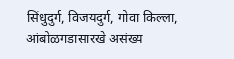सिंधुदुर्ग, विजयदुर्ग, गोवा किल्ला, आंबोळगडासारखे असंख्य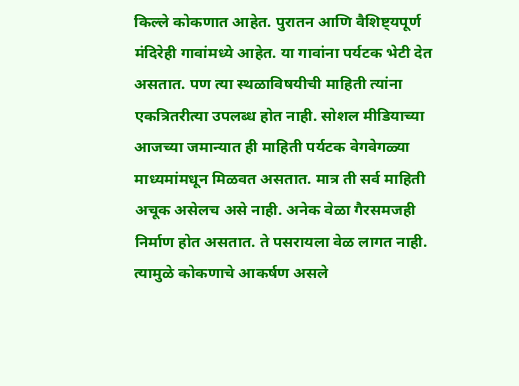किल्ले कोकणात आहेत. पुरातन आणि वैशिष्ट्यपूर्ण मंदिरेही गावांमध्ये आहेत. या गावांना पर्यटक भेटी देत असतात. पण त्या स्थळाविषयीची माहिती त्यांना एकत्रितरीत्या उपलब्ध होत नाही. सोशल मीडियाच्या आजच्या जमान्यात ही माहिती पर्यटक वेगवेगळ्या माध्यमांमधून मिळवत असतात. मात्र ती सर्व माहिती अचूक असेलच असे नाही. अनेक वेळा गैरसमजही निर्माण होत असतात. ते पसरायला वेळ लागत नाही. त्यामुळे कोकणाचे आकर्षण असले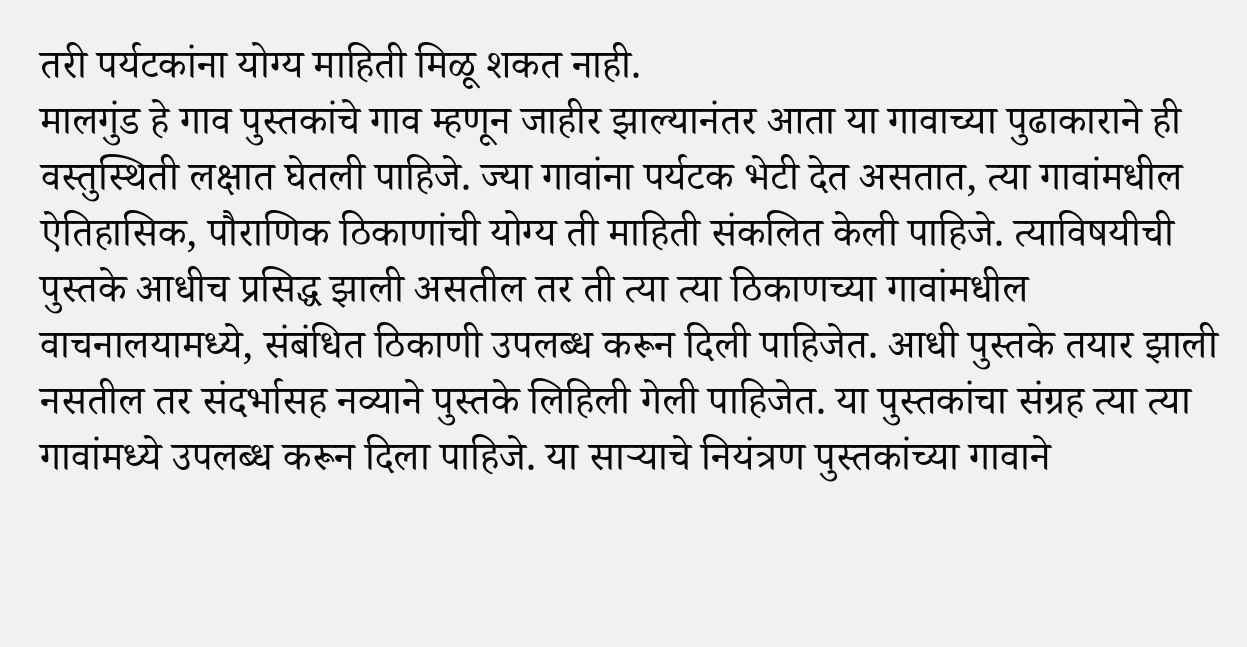तरी पर्यटकांना योग्य माहिती मिळू शकत नाही.
मालगुंड हे गाव पुस्तकांचे गाव म्हणून जाहीर झाल्यानंतर आता या गावाच्या पुढाकाराने ही वस्तुस्थिती लक्षात घेतली पाहिजे. ज्या गावांना पर्यटक भेटी देत असतात, त्या गावांमधील ऐतिहासिक, पौराणिक ठिकाणांची योग्य ती माहिती संकलित केली पाहिजे. त्याविषयीची पुस्तके आधीच प्रसिद्ध झाली असतील तर ती त्या त्या ठिकाणच्या गावांमधील वाचनालयामध्ये, संबंधित ठिकाणी उपलब्ध करून दिली पाहिजेत. आधी पुस्तके तयार झाली नसतील तर संदर्भासह नव्याने पुस्तके लिहिली गेली पाहिजेत. या पुस्तकांचा संग्रह त्या त्या गावांमध्ये उपलब्ध करून दिला पाहिजे. या साऱ्याचे नियंत्रण पुस्तकांच्या गावाने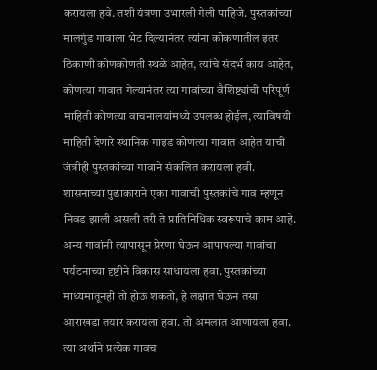करायला हवे. तशी यंत्रणा उभारली गेली पाहिजे. पुस्तकांच्या मालगुंड गावाला भेट दिल्यानंतर त्यांना कोकणातील इतर ठिकाणी कोणकोणती स्थळे आहेत, त्यांचे संदर्भ काय आहेत, कोणत्या गावात गेल्यानंतर त्या गावांच्या वैशिष्ट्यांची परिपूर्ण माहिती कोणत्या वाचनालयांमध्ये उपलब्ध होईल, त्याविषयी माहिती देणारे स्थानिक गाइड कोणत्या गावात आहेत याची जंत्रीही पुस्तकांच्या गावाने संकलित करायला हवी. शासनाच्या पुढाकाराने एका गावाची पुस्तकांचे गाव म्हणून निवड झाली असली तरी ते प्रातिनिधिक स्वरूपाचे काम आहे. अन्य गावांनी त्यापासून प्रेरणा घेऊन आपापल्या गावांचा पर्यटनाच्या दृष्टीने विकास साधायला हवा. पुस्तकांच्या माध्यमातूनही तो होऊ शकतो, हे लक्षात घेऊन तसा आराखडा तयार करायला हवा. तो अमलात आणायला हवा. त्या अर्थाने प्रत्येक गावच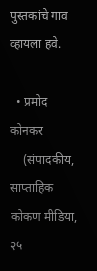पुस्तकांचे गाव व्हायला हवे.

  • प्रमोद कोनकर
    (संपादकीय, साप्ताहिक कोकण मीडिया, २५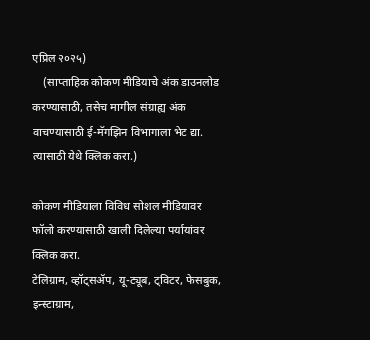एप्रिल २०२५)
    (साप्ताहिक कोकण मीडियाचे अंक डाउनलोड करण्यासाठी, तसेच मागील संग्राह्य अंक वाचण्यासाठी ई-मॅगझिन विभागाला भेट द्या. त्यासाठी येथे क्लिक करा.)

कोकण मीडियाला विविध सोशल मीडियावर फॉलो करण्यासाठी खाली दिलेल्या पर्यायांवर क्लिक करा.
टेलिग्राम, व्हॉट्सॲप, यू-ट्यूब, ट्विटर, फेसबुक, इन्स्टाग्राम,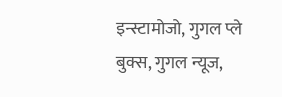इन्स्टामोजो, गुगल प्ले बुक्स, गुगल न्यूज,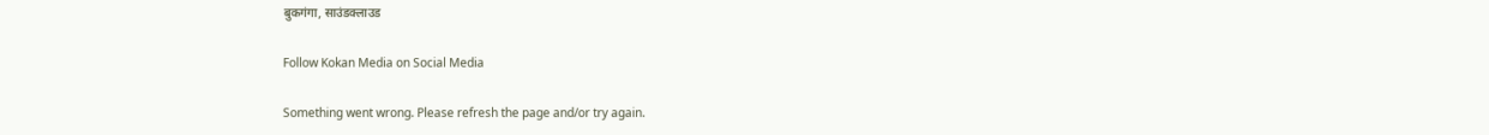बुकगंगा, साउंडक्लाउड

Follow Kokan Media on Social Media

Something went wrong. Please refresh the page and/or try again.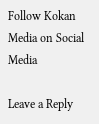Follow Kokan Media on Social Media

Leave a Reply